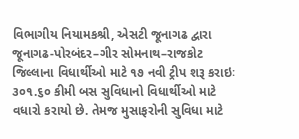વિભાગીય નિયામકશ્રી, એસટી જૂનાગઢ દ્વારા જૂનાગઢ-પોરબંદર–ગીર સોમનાથ–રાજકોટ જિલ્લાના વિધાર્થીઓ માટે ૧૭ નવી ટ્રીપ શરૂ કરાઇઃ ૩૦૧.૬૦ કીમી બસ સુવિધાનો વિધાર્થીઓ માટે વધારો કરાયો છે. તેમજ મુસાફરોની સુવિધા માટે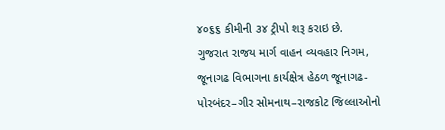૪૦૬૬ કીમીની ૩૪ ટ્રીપો શરૂ કરાઇ છે.
ગુજરાત રાજય માર્ગ વાહન વ્યવહાર નિગમ, જૂનાગઢ વિભાગના કાર્યક્ષેત્ર હેઠળ જૂનાગઢ-પોરબંદર–ગીર સોમનાથ–રાજકોટ જિલ્લાઓનો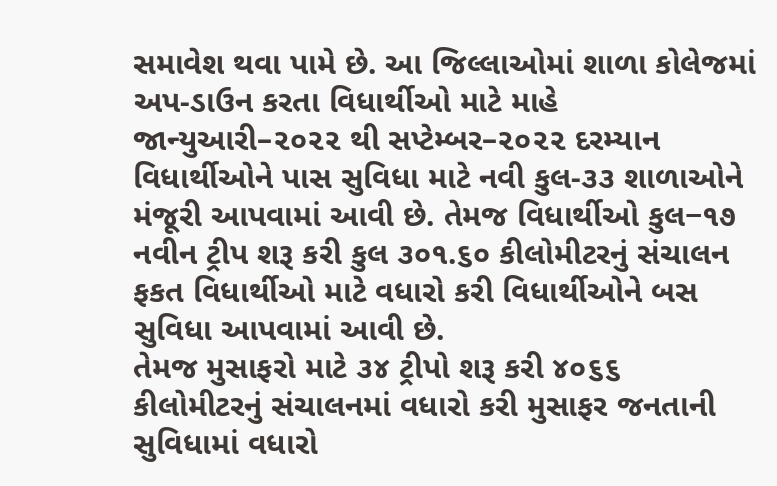સમાવેશ થવા પામે છે. આ જિલ્લાઓમાં શાળા કોલેજમાં અપ-ડાઉન કરતા વિધાર્થીઓ માટે માહે જાન્યુઆરી–૨૦૨૨ થી સપ્ટેમ્બર–૨૦૨૨ દરમ્યાન વિધાર્થીઓને પાસ સુવિધા માટે નવી કુલ-૩૩ શાળાઓને મંજૂરી આપવામાં આવી છે. તેમજ વિધાર્થીઓ કુલ−૧૭ નવીન ટ્રીપ શરૂ કરી કુલ ૩૦૧.૬૦ કીલોમીટરનું સંચાલન ફકત વિધાર્થીઓ માટે વધારો કરી વિધાર્થીઓને બસ સુવિધા આપવામાં આવી છે.
તેમજ મુસાફરો માટે ૩૪ ટ્રીપો શરૂ કરી ૪૦૬૬ કીલોમીટરનું સંચાલનમાં વધારો કરી મુસાફર જનતાની સુવિધામાં વધારો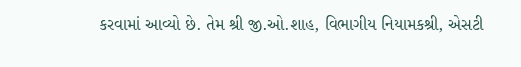કરવામાં આવ્યો છે. તેમ શ્રી જી.ઓ.શાહ, વિભાગીય નિયામકશ્રી, એસટી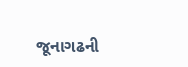જૂનાગઢની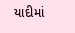યાદીમાં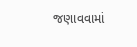જણાવવામાં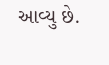આવ્યુ છે.